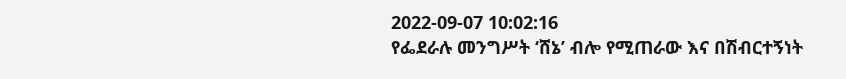2022-09-07 10:02:16
የፌደራሉ መንግሥት ‘ሸኔ’ ብሎ የሚጠራው እና በሽብርተኝነት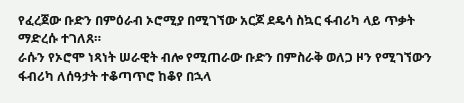የፈረጀው ቡድን በምዕራብ ኦሮሚያ በሚገኘው አርጆ ደዴሳ ስኳር ፋብሪካ ላይ ጥቃት ማድረሱ ተገለጸ።
ራሱን የኦሮሞ ነጻነት ሠራዊት ብሎ የሚጠራው ቡድን በምስራቅ ወለጋ ዞን የሚገኘውን ፋብሪካ ለሰዓታት ተቆጣጥሮ ከቆየ በኋላ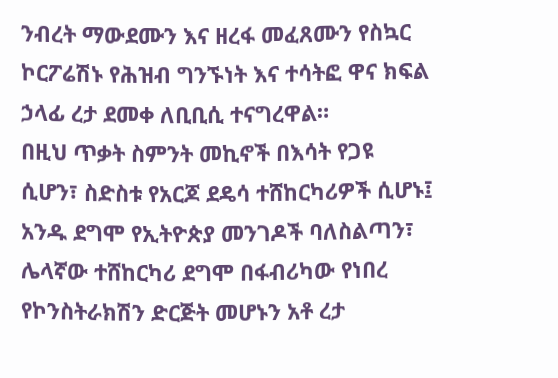ንብረት ማውደሙን እና ዘረፋ መፈጸሙን የስኳር ኮርፖሬሽኑ የሕዝብ ግንኙነት እና ተሳትፎ ዋና ክፍል ኃላፊ ረታ ደመቀ ለቢቢሲ ተናግረዋል።
በዚህ ጥቃት ስምንት መኪኖች በእሳት የጋዩ ሲሆን፣ ስድስቱ የአርጆ ደዴሳ ተሸከርካሪዎች ሲሆኑ፤ አንዱ ደግሞ የኢትዮጵያ መንገዶች ባለስልጣን፣ ሌላኛው ተሸከርካሪ ደግሞ በፋብሪካው የነበረ የኮንስትራክሽን ድርጅት መሆኑን አቶ ረታ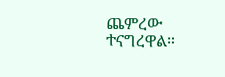ጨምረው ተናግረዋል።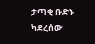ታጣቂ ቡድኑ ካደረሰው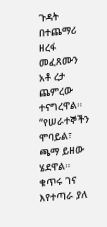ጉዳት በተጨማሪ ዘረፋ መፈጸሙን አቶ ረታ ጨምረው ተናግረዋል።
“የሠራተኞችን ሞባይል፣ ጫማ ይዘው ሄደዋል። ቁጥሩ ገና እየተጣራ ያለ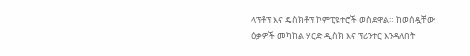ላፕቶፕ እና ዴስክቶፕ ኮምፒዩተሮች ወስደዋል። ከወሰዷቸው ዕቃዎች መካከል ሃርድ ዲስክ እና ፕሪንተር እንዳለበት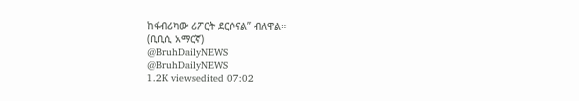ከፋብሪካው ሪፖርት ደርሶናል” ብለዋል።
(ቢቢሲ አማርኛ)
@BruhDailyNEWS
@BruhDailyNEWS
1.2K viewsedited 07:02